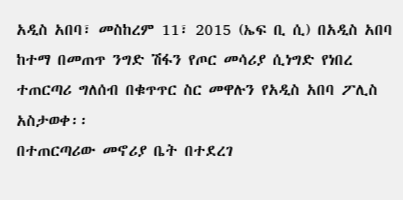አዲስ አበባ፣ መስከረም 11፣ 2015 (ኤፍ ቢ ሲ) በአዲስ አበባ ከተማ በመጠጥ ንግድ ሽፋን የጦር መሳሪያ ሲነግድ የነበረ ተጠርጣሪ ግለሰብ በቁጥጥር ስር መዋሉን የአዲስ አበባ ፖሊስ አስታወቀ፡፡
በተጠርጣሪው መኖሪያ ቤት በተደረገ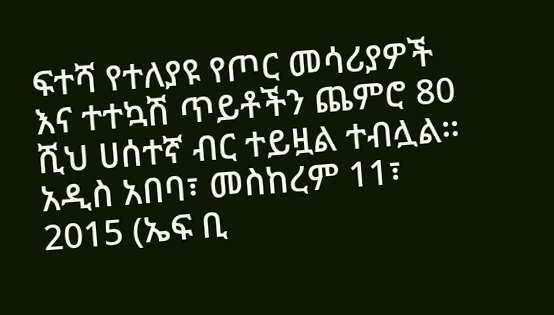ፍተሻ የተለያዩ የጦር መሳሪያዎች እና ተተኳሽ ጥይቶችን ጨምሮ 80 ሺህ ሀሰተኛ ብር ተይዟል ተብሏል፡፡
አዲስ አበባ፣ መስከረም 11፣ 2015 (ኤፍ ቢ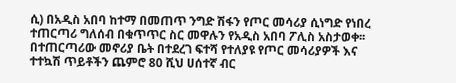ሲ) በአዲስ አበባ ከተማ በመጠጥ ንግድ ሽፋን የጦር መሳሪያ ሲነግድ የነበረ ተጠርጣሪ ግለሰብ በቁጥጥር ስር መዋሉን የአዲስ አበባ ፖሊስ አስታወቀ፡፡
በተጠርጣሪው መኖሪያ ቤት በተደረገ ፍተሻ የተለያዩ የጦር መሳሪያዎች እና ተተኳሽ ጥይቶችን ጨምሮ 80 ሺህ ሀሰተኛ ብር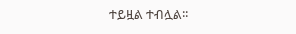ተይዟል ተብሏል፡፡